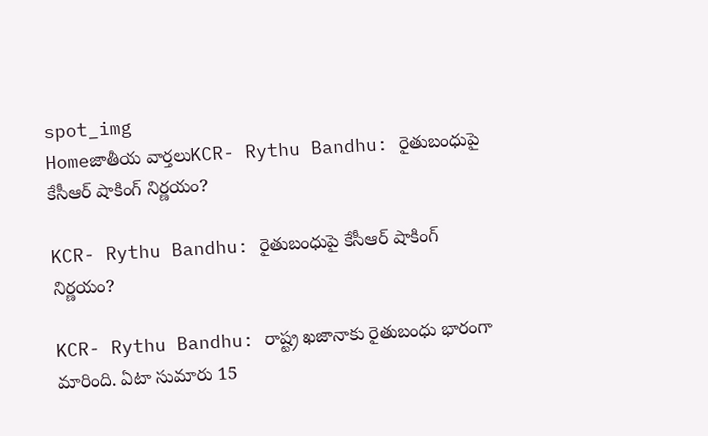spot_img
Homeజాతీయ వార్తలుKCR- Rythu Bandhu: రైతుబంధుపై కేసీఆర్‌ షాకింగ్‌ నిర్ణయం?

KCR- Rythu Bandhu: రైతుబంధుపై కేసీఆర్‌ షాకింగ్‌ నిర్ణయం?

KCR- Rythu Bandhu: రాష్ట్ర ఖజానాకు రైతుబంధు భారంగా మారింది. ఏటా సుమారు 15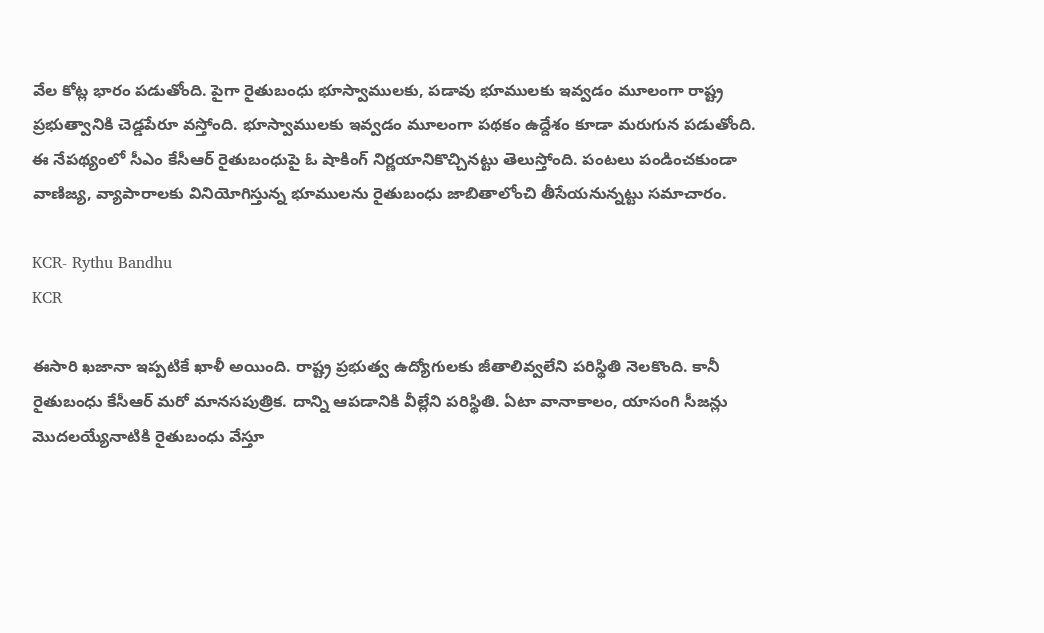వేల కోట్ల భారం పడుతోంది. పైగా రైతుబంధు భూస్వాములకు, పడావు భూములకు ఇవ్వడం మూలంగా రాష్ట్ర ప్రభుత్వానికి చెడ్డపేరూ వస్తోంది. భూస్వాములకు ఇవ్వడం మూలంగా పథకం ఉద్దేశం కూడా మరుగున పడుతోంది. ఈ నేపథ్యంలో సీఎం కేసీఆర్‌ రైతుబంధుపై ఓ షాకింగ్‌ నిర్ణయానికొచ్చినట్టు తెలుస్తోంది. పంటలు పండించకుండా వాణిజ్య, వ్యాపారాలకు వినియోగిస్తున్న భూములను రైతుబంధు జాబితాలోంచి తీసేయనున్నట్టు సమాచారం.

KCR- Rythu Bandhu
KCR

ఈసారి ఖజానా ఇప్పటికే ఖాళీ అయింది. రాష్ట్ర ప్రభుత్వ ఉద్యోగులకు జీతాలివ్వలేని పరిస్థితి నెలకొంది. కానీ రైతుబంధు కేసీఆర్‌ మరో మానసపుత్రిక. దాన్ని ఆపడానికి వీల్లేని పరిస్థితి. ఏటా వానాకాలం, యాసంగి సీజన్లు మొదలయ్యేనాటికి రైతుబంధు వేస్తూ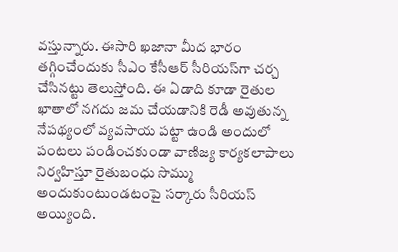వస్తున్నారు. ఈసారి ఖజానా మీద భారం తగ్గించేందుకు సీఎం కేసీఆర్‌ సీరియస్‌గా చర్చ చేసినట్టు తెలుస్తోంది. ఈ ఏడాది కూడా రైతుల ఖాతాలో నగదు జమ చేయడానికి రెడీ అవుతున్న నేపథ్యంలో వ్యవసాయ పట్టా ఉండి అందులో పంటలు పండించకుండా వాణిజ్య కార్యకలాపాలు నిర్వహిస్తూ రైతుబంధు సొమ్ము అందుకుంటుండటంపై సర్కారు సీరియస్‌ అయ్యింది.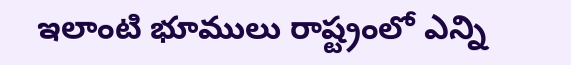ఇలాంటి భూములు రాష్ట్రంలో ఎన్ని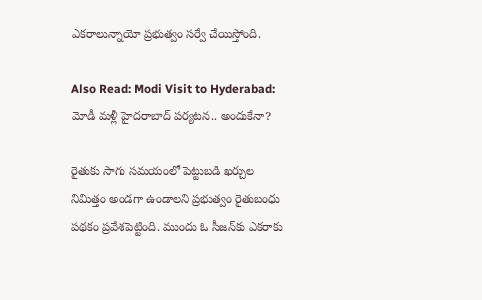ఎకరాలున్నాయో ప్రభుత్వం సర్వే చేయిస్తోంది.

Also Read: Modi Visit to Hyderabad: మోడీ మళ్లీ హైదరాబాద్‌ పర్యటన.. అందుకేనా?

రైతుకు సాగు సమయంలో పెట్టుబడి ఖర్చుల నిమిత్తం అండగా ఉండాలని ప్రభుత్వం రైతుబంధు పథకం ప్రవేశపెట్టింది. ముందు ఓ సీజన్‌కు ఎకరాకు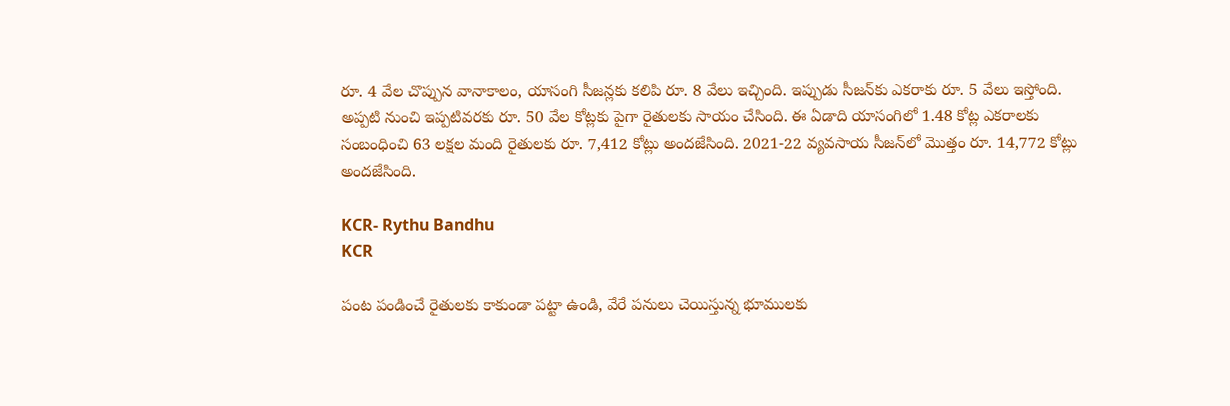రూ. 4 వేల చొప్పున వానాకాలం, యాసంగి సీజన్లకు కలిపి రూ. 8 వేలు ఇచ్చింది. ఇప్పుడు సీజన్‌కు ఎకరాకు రూ. 5 వేలు ఇస్తోంది. అప్పటి నుంచి ఇప్పటివరకు రూ. 50 వేల కోట్లకు పైగా రైతులకు సాయం చేసింది. ఈ ఏడాది యాసంగిలో 1.48 కోట్ల ఎకరాలకు సంబంధించి 63 లక్షల మంది రైతులకు రూ. 7,412 కోట్లు అందజేసింది. 2021-22 వ్యవసాయ సీజన్‌లో మొత్తం రూ. 14,772 కోట్లు అందజేసింది.

KCR- Rythu Bandhu
KCR

పంట పండించే రైతులకు కాకుండా పట్టా ఉండి, వేరే పనులు చెయిస్తున్న భూములకు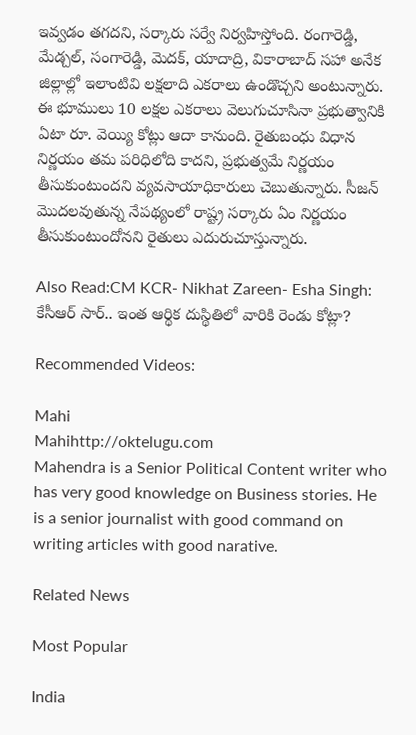ఇవ్వడం తగదని, సర్కారు సర్వే నిర్వహిస్తోంది. రంగారెడ్డి, మేడ్చల్‌, సంగారెడ్డి, మెదక్‌, యాదాద్రి, వికారాబాద్‌ సహా అనేక జిల్లాల్లో ఇలాంటివి లక్షలాది ఎకరాలు ఉండొచ్చని అంటున్నారు. ఈ భూములు 10 లక్షల ఎకరాలు వెలుగుచూసినా ప్రభుత్వానికి ఏటా రూ. వెయ్యి కోట్లు ఆదా కానుంది. రైతుబంధు విధాన నిర్ణయం తమ పరిధిలోది కాదని, ప్రభుత్వమే నిర్ణయం తీసుకుంటుందని వ్యవసాయాధికారులు చెబుతున్నారు. సీజన్‌ మొదలవుతున్న నేపథ్యంలో రాష్ట్ర సర్కారు ఏం నిర్ణయం తీసుకుంటుందోనని రైతులు ఎదురుచూస్తున్నారు.

Also Read:CM KCR- Nikhat Zareen- Esha Singh: కేసీఆర్ సార్.. ఇంత ఆర్థిక దుస్థితిలో వారికి రెండు కోట్లా?

Recommended Videos:

Mahi
Mahihttp://oktelugu.com
Mahendra is a Senior Political Content writer who has very good knowledge on Business stories. He is a senior journalist with good command on writing articles with good narative.

Related News

Most Popular

India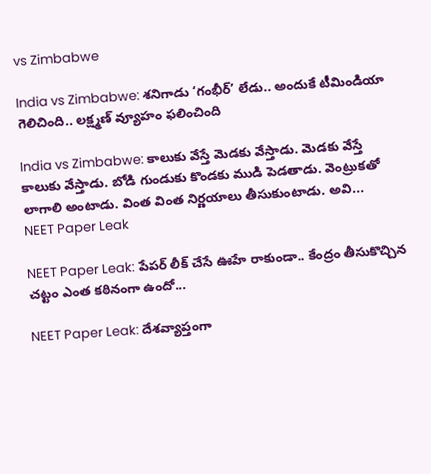vs Zimbabwe

India vs Zimbabwe: శనిగాడు ‘గంభీర్’ లేడు.. అందుకే టీమిండియా గెలిచింది.. లక్ష్మణ్ వ్యూహం ఫలించింది

India vs Zimbabwe: కాలుకు వేస్తే మెడకు వేస్తాడు. మెడకు వేస్తే కాలుకు వేస్తాడు. బోడి గుండుకు కొండకు ముడి పెడతాడు. వెంట్రుకతో లాగాలి అంటాడు. వింత వింత నిర్ణయాలు తీసుకుంటాడు. అవి...
NEET Paper Leak

NEET Paper Leak: పేపర్ లీక్ చేసే ఊహే రాకుండా.. కేంద్రం తీసుకొచ్చిన చట్టం ఎంత కఠినంగా ఉందో...

NEET Paper Leak: దేశవ్యాప్తంగా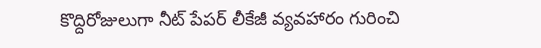కొద్దిరోజులుగా నీట్ పేపర్ లీకేజీ వ్యవహారం గురించి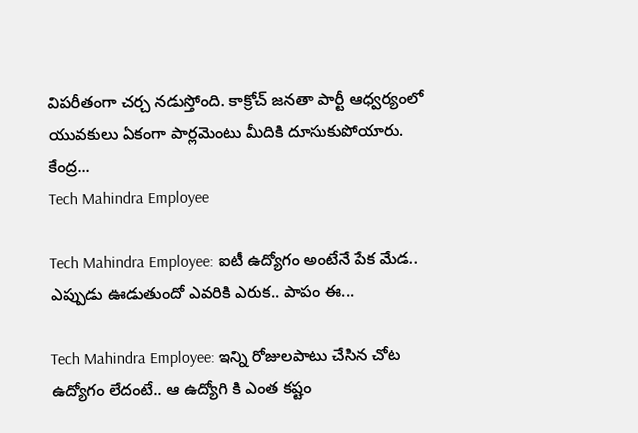విపరీతంగా చర్చ నడుస్తోంది. కాక్రోచ్ జనతా పార్టీ ఆధ్వర్యంలో యువకులు ఏకంగా పార్లమెంటు మీదికి దూసుకుపోయారు. కేంద్ర...
Tech Mahindra Employee

Tech Mahindra Employee: ఐటీ ఉద్యోగం అంటేనే పేక మేడ.. ఎప్పుడు ఊడుతుందో ఎవరికి ఎరుక.. పాపం ఈ...

Tech Mahindra Employee: ఇన్ని రోజులపాటు చేసిన చోట ఉద్యోగం లేదంటే.. ఆ ఉద్యోగి కి ఎంత కష్టం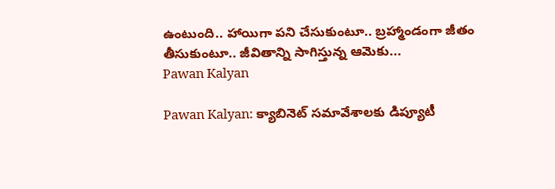ఉంటుంది.. హాయిగా పని చేసుకుంటూ.. బ్రహ్మాండంగా జీతం తీసుకుంటూ.. జీవితాన్ని సాగిస్తున్న ఆమెకు...
Pawan Kalyan

Pawan Kalyan: క్యాబినెట్ సమావేశాలకు డిప్యూటీ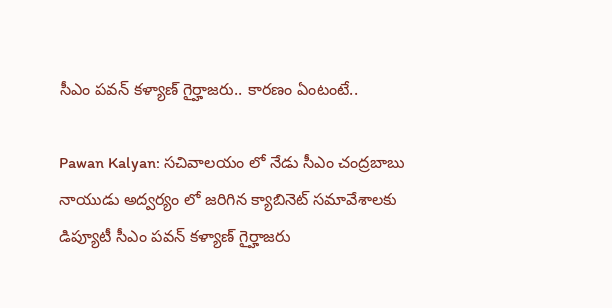సీఎం పవన్ కళ్యాణ్ గైర్హాజరు.. కారణం ఏంటంటే..

Pawan Kalyan: సచివాలయం లో నేడు సీఎం చంద్రబాబు నాయుడు అద్వర్యం లో జరిగిన క్యాబినెట్ సమావేశాలకు డిప్యూటీ సీఎం పవన్ కళ్యాణ్ గైర్హాజరు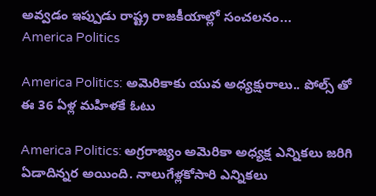అవ్వడం ఇప్పుడు రాష్ట్ర రాజకీయాల్లో సంచలనం...
America Politics

America Politics: అమెరికాకు యువ అధ్యక్షురాలు.. పోల్స్ తో ఈ 36 ఏళ్ల మహిళకే ఓటు

America Politics: అగ్రరాజ్యం అమెరికా అధ్యక్ష ఎన్నికలు జరిగి ఏడాదిన్నర అయింది. నాలుగేళ్లకోసారి ఎన్నికలు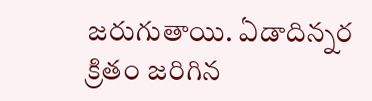జరుగుతాయి. ఏడాదిన్నర క్రితం జరిగిన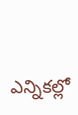ఎన్నికల్లో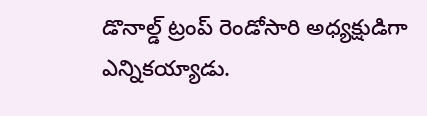డొనాల్డ్‌ ట్రంప్‌ రెండోసారి అధ్యక్షుడిగా ఎన్నికయ్యాడు.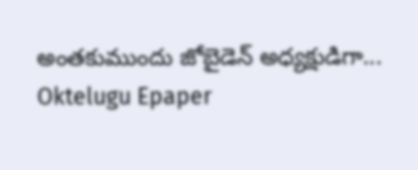అంతకుముందు జోబైడెన్‌ అధ్యక్షుడిగా...
Oktelugu Epaper